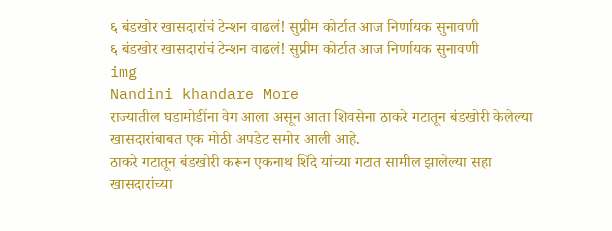६ बंडखोर खासदारांचं टेन्शन वाढलं! सुप्रीम कोर्टात आज निर्णायक सुनावणी
६ बंडखोर खासदारांचं टेन्शन वाढलं! सुप्रीम कोर्टात आज निर्णायक सुनावणी
img
Nandini khandare More
राज्यातील घडामोडींना वेग आला असून आता शिवसेना ठाकरे गटातून बंडखोरी केलेल्या खासदारांबाबत एक मोठी अपडेट समोर आली आहे.
ठाकरे गटातून बंडखोरी करून एकनाथ शिंदे यांच्या गटात सामील झालेल्या सहा खासदारांच्या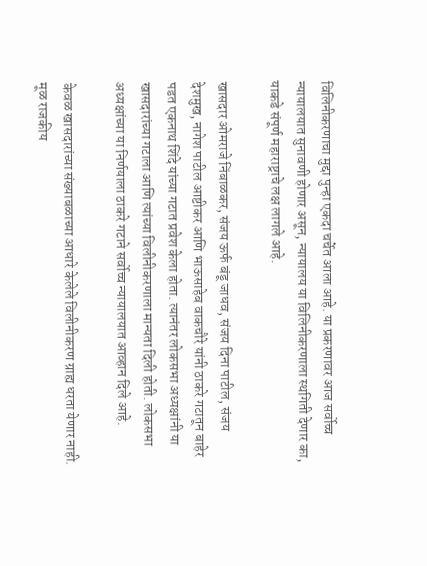विलिनीकरणाचा मुद्दा पुन्हा एकदा चर्चेत आला आहे. या प्रकरणावर आज सर्वोच्च न्यायालयात सुनावणी होणार असून, न्यायालय या विलिनीकरणाला स्थगिती देणार का, याकडे संपूर्ण महाराष्ट्राचे लक्ष लागले आहे.

खासदार ओमराजे निंबाळकर, संजय ऊर्फ बंडू जाधव, संजय दिना पाटील, संजय देशमुख, नागेश पाटील आष्टीकर आणि भाऊसाहेब वाकचौरे यांनी ठाकरे गटातून बाहेर पडत एकनाथ शिंदे यांच्या गटात प्रवेश केला होता. त्यानंतर लोकसभा अध्यक्षांनी या खासदारांच्या गटाला आणि त्यांच्या विलीनीकरणाला मान्यता दिली होती. लोकसभा अध्यक्षांच्या या निर्णयाला ठाकरे गटाने सर्वोच्च न्यायालयात आव्हान दिले आहे.

केवळ खासदारांच्या संख्याबळाच्या आधारे केलेले विलीनीकरण ग्राह्य धरता येणार नाही. मूळ राजकीय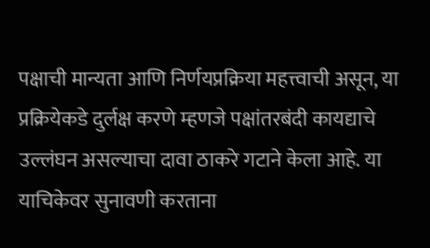पक्षाची मान्यता आणि निर्णयप्रक्रिया महत्त्वाची असून, या प्रक्रियेकडे दुर्लक्ष करणे म्हणजे पक्षांतरबंदी कायद्याचे उल्लंघन असल्याचा दावा ठाकरे गटाने केला आहे. या याचिकेवर सुनावणी करताना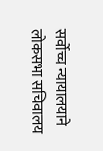सर्वोच्च न्यायालयाने लोकसभा सचिवालय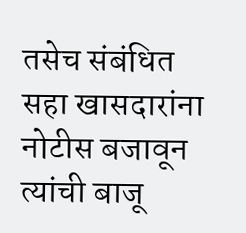तसेच संबंधित सहा खासदारांना नोटीस बजावून त्यांची बाजू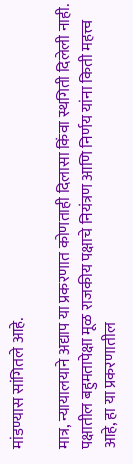मांडण्यास सांगितले आहे.

मात्र, न्यायालयाने अद्याप या प्रकरणात कोणताही दिलासा किंवा स्थगिती दिलेली नाही. पक्षातील बहुमतापेक्षा मूळ राजकीय पक्षाचे नियंत्रण आणि निर्णय यांना किती महत्त्व आहे, हा या प्रकरणातील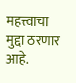महत्त्वाचा मुद्दा ठरणार आहे.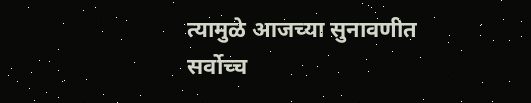त्यामुळे आजच्या सुनावणीत सर्वोच्च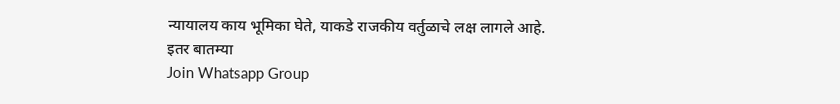न्यायालय काय भूमिका घेते, याकडे राजकीय वर्तुळाचे लक्ष लागले आहे.
इतर बातम्या
Join Whatsapp Group